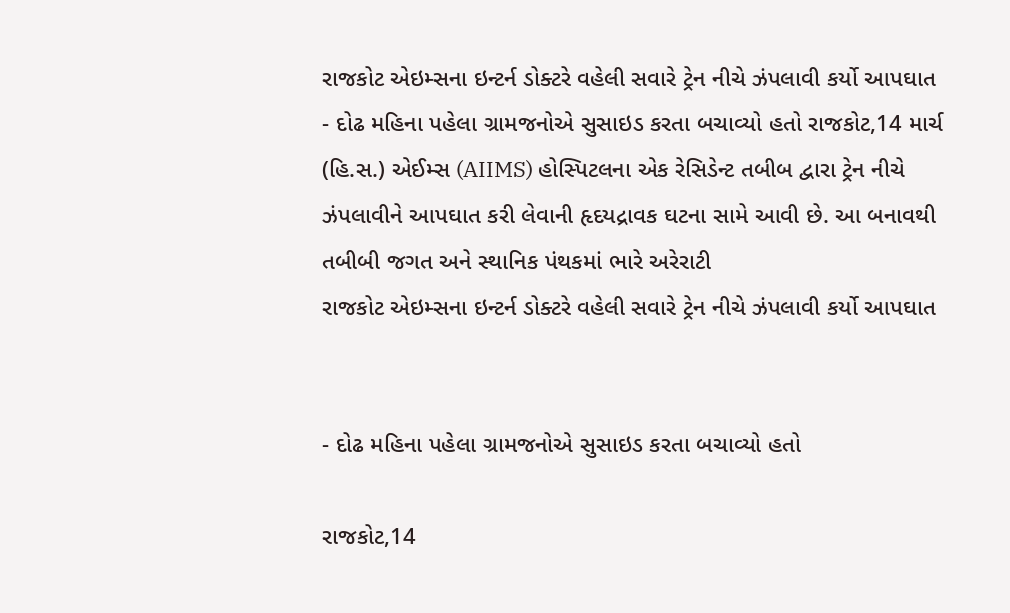રાજકોટ એઇમ્સના ઇન્ટર્ન ડોક્ટરે વહેલી સવારે ટ્રેન નીચે ઝંપલાવી કર્યો આપઘાત
- દોઢ મહિના પહેલા ગ્રામજનોએ સુસાઇડ કરતા બચાવ્યો હતો રાજકોટ,14 માર્ચ (હિ.સ.) એઈમ્સ (AIIMS) હોસ્પિટલના એક રેસિડેન્ટ તબીબ દ્વારા ટ્રેન નીચે ઝંપલાવીને આપઘાત કરી લેવાની હૃદયદ્રાવક ઘટના સામે આવી છે. આ બનાવથી તબીબી જગત અને સ્થાનિક પંથકમાં ભારે અરેરાટી
રાજકોટ એઇમ્સના ઇન્ટર્ન ડોક્ટરે વહેલી સવારે ટ્રેન નીચે ઝંપલાવી કર્યો આપઘાત


- દોઢ મહિના પહેલા ગ્રામજનોએ સુસાઇડ કરતા બચાવ્યો હતો

રાજકોટ,14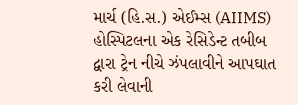માર્ચ (હિ.સ.) એઈમ્સ (AIIMS) હોસ્પિટલના એક રેસિડેન્ટ તબીબ દ્વારા ટ્રેન નીચે ઝંપલાવીને આપઘાત કરી લેવાની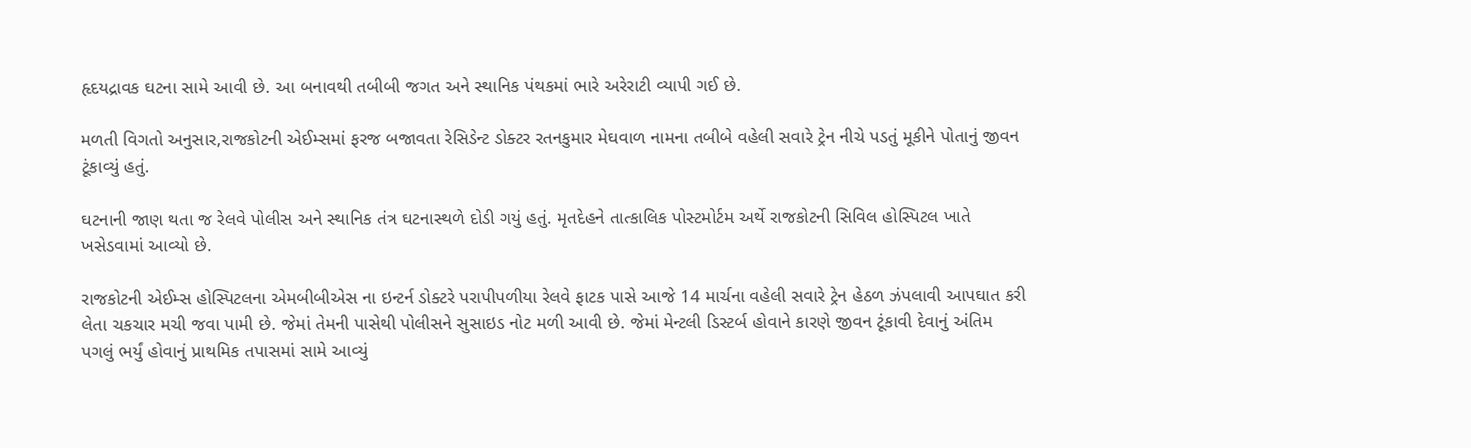હૃદયદ્રાવક ઘટના સામે આવી છે. આ બનાવથી તબીબી જગત અને સ્થાનિક પંથકમાં ભારે અરેરાટી વ્યાપી ગઈ છે.

મળતી વિગતો અનુસાર,રાજકોટની એઈમ્સમાં ફરજ બજાવતા રેસિડેન્ટ ડોક્ટર રતનકુમાર મેઘવાળ નામના તબીબે વહેલી સવારે ટ્રેન નીચે પડતું મૂકીને પોતાનું જીવન ટૂંકાવ્યું હતું.

ઘટનાની જાણ થતા જ રેલવે પોલીસ અને સ્થાનિક તંત્ર ઘટનાસ્થળે દોડી ગયું હતું. મૃતદેહને તાત્કાલિક પોસ્ટમોર્ટમ અર્થે રાજકોટની સિવિલ હોસ્પિટલ ખાતે ખસેડવામાં આવ્યો છે.

રાજકોટની એઈમ્સ હોસ્પિટલના એમબીબીએસ ના ઇન્ટર્ન ડોક્ટરે પરાપીપળીયા રેલવે ફાટક પાસે આજે 14 માર્ચના વહેલી સવારે ટ્રેન હેઠળ ઝંપલાવી આપઘાત કરી લેતા ચકચાર મચી જવા પામી છે. જેમાં તેમની પાસેથી પોલીસને સુસાઇડ નોટ મળી આવી છે. જેમાં મેન્ટલી ડિસ્ટર્બ હોવાને કારણે જીવન ટૂંકાવી દેવાનું અંતિમ પગલું ભર્યું હોવાનું પ્રાથમિક તપાસમાં સામે આવ્યું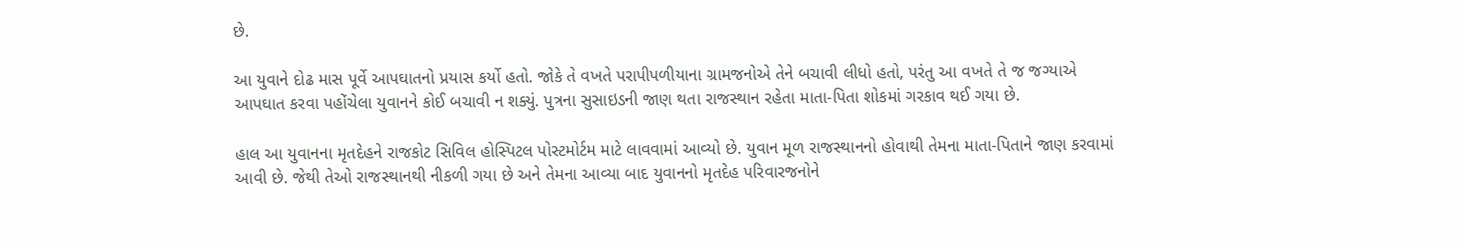છે.

આ યુવાને દોઢ માસ પૂર્વે આપઘાતનો પ્રયાસ કર્યો હતો. જોકે તે વખતે પરાપીપળીયાના ગ્રામજનોએ તેને બચાવી લીધો હતો, પરંતુ આ વખતે તે જ જગ્યાએ આપઘાત કરવા પહોંચેલા યુવાનને કોઈ બચાવી ન શક્યું. પુત્રના સુસાઇડની જાણ થતા રાજસ્થાન રહેતા માતા-પિતા શોકમાં ગરકાવ થઈ ગયા છે.

હાલ આ યુવાનના મૃતદેહને રાજકોટ સિવિલ હોસ્પિટલ પોસ્ટમોર્ટમ માટે લાવવામાં આવ્યો છે. યુવાન મૂળ રાજસ્થાનનો હોવાથી તેમના માતા-પિતાને જાણ કરવામાં આવી છે. જેથી તેઓ રાજસ્થાનથી નીકળી ગયા છે અને તેમના આવ્યા બાદ યુવાનનો મૃતદેહ પરિવારજનોને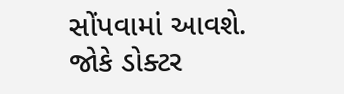સોંપવામાં આવશે. જોકે ડોક્ટર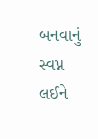બનવાનું સ્વપ્ન લઈને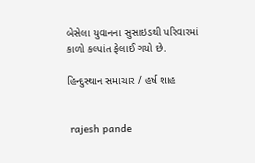બેસેલા યુવાનના સુસાઇડથી પરિવારમાં કાળો કલ્પાંત ફેલાઈ ગયો છે.

હિન્દુસ્થાન સમાચાર / હર્ષ શાહ


 rajesh pande